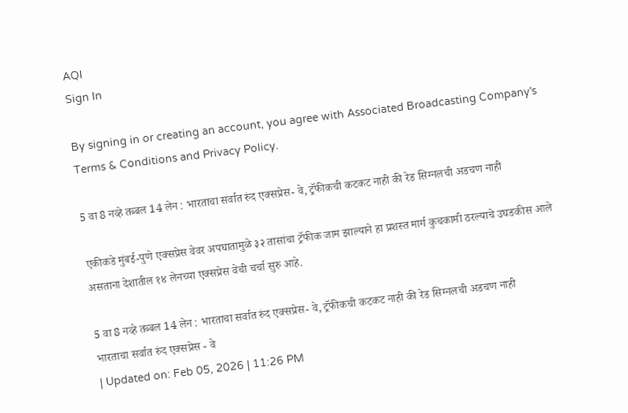AQI
Sign In

By signing in or creating an account, you agree with Associated Broadcasting Company's Terms & Conditions and Privacy Policy.

5 वा 8 नव्हे तब्बल 14 लेन : भारताचा सर्वात रुंद एक्सप्रेस- वे, ट्रॅफीकची कटकट नाही की रेड सिग्नलची अडचण नाही

एकीकडे मुंबई-पुणे एक्सप्रेस वेवर अपघातामुळे ३२ तासांचा ट्रॅफीक जाम झाल्याने हा प्रशस्त मार्ग कुचकामी ठरल्याचे उघडकीस आले असताना देशातील १४ लेनच्या एक्सप्रेस वेची चर्चा सुरु आहे.

5 वा 8 नव्हे तब्बल 14 लेन : भारताचा सर्वात रुंद एक्सप्रेस- वे, ट्रॅफीकची कटकट नाही की रेड सिग्नलची अडचण नाही
भारताचा सर्वात रुंद एक्सप्रेस - वे
| Updated on: Feb 05, 2026 | 11:26 PM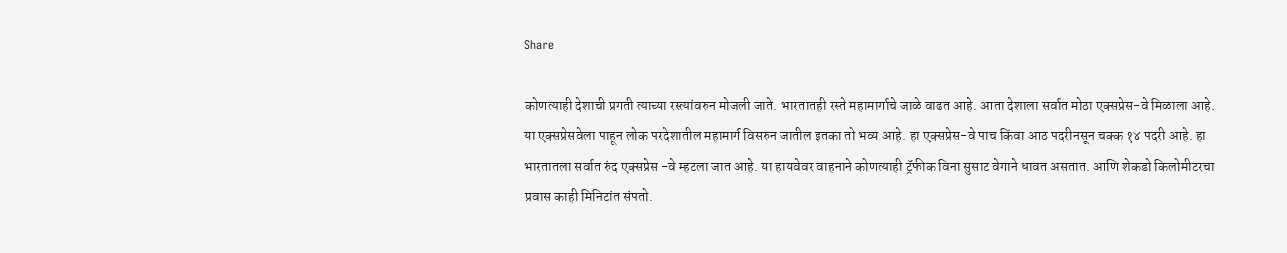Share

कोणत्याही देशाची प्रगती त्याच्या रस्त्यांवरुन मोजली जाते. भारतातही रस्ते महामार्गाचे जाळे वाढत आहे. आता देशाला सर्वात मोठा एक्सप्रेस-वे मिळाला आहे. या एक्सप्रेसवेला पाहून लोक परदेशातील महामार्ग विसरुन जातील इतका तो भव्य आहे. हा एक्सप्रेस-वे पाच किंवा आठ पदरीनसून चक्क १४ पदरी आहे. हा भारतातला सर्वात रुंद एक्सप्रेस -वे म्हटला जात आहे. या हायवेवर वाहनाने कोणत्याही ट्रॅफीक विना सुसाट वेगाने धावत असतात. आणि शेकडो किलोमीटरचा प्रवास काही मिनिटांत संपतो.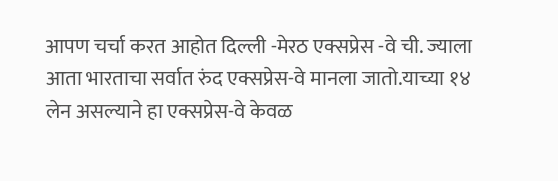आपण चर्चा करत आहोत दिल्ली -मेरठ एक्सप्रेस -वे ची. ज्याला आता भारताचा सर्वात रुंद एक्सप्रेस-वे मानला जातो.याच्या १४ लेन असल्याने हा एक्सप्रेस-वे केवळ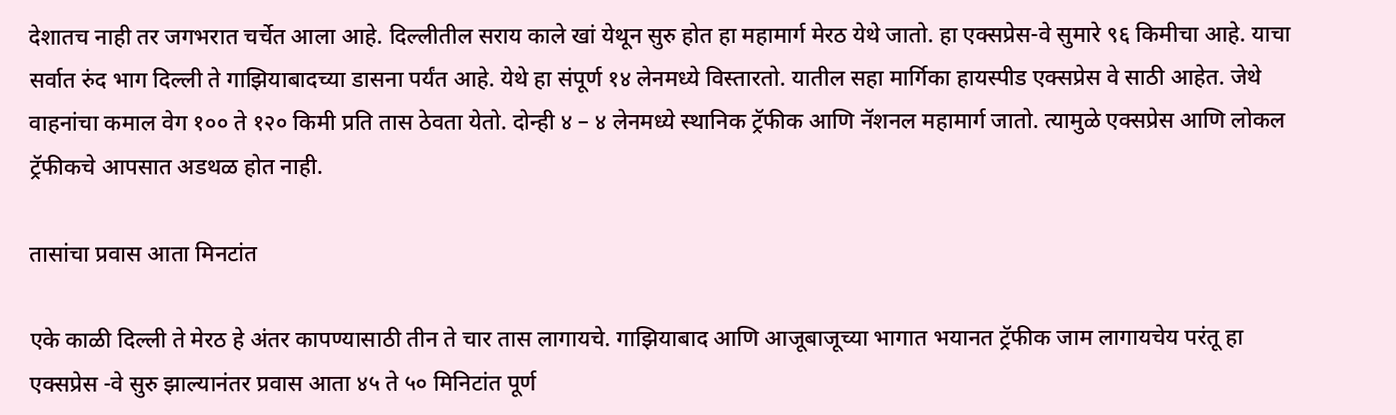देशातच नाही तर जगभरात चर्चेत आला आहे. दिल्लीतील सराय काले खां येथून सुरु होत हा महामार्ग मेरठ येथे जातो. हा एक्सप्रेस-वे सुमारे ९६ किमीचा आहे. याचा सर्वात रुंद भाग दिल्ली ते गाझियाबादच्या डासना पर्यंत आहे. येथे हा संपूर्ण १४ लेनमध्ये विस्तारतो. यातील सहा मार्गिका हायस्पीड एक्सप्रेस वे साठी आहेत. जेथे वाहनांचा कमाल वेग १०० ते १२० किमी प्रति तास ठेवता येतो. दोन्ही ४ – ४ लेनमध्ये स्थानिक ट्रॅफीक आणि नॅशनल महामार्ग जातो. त्यामुळे एक्सप्रेस आणि लोकल ट्रॅफीकचे आपसात अडथळ होत नाही.

तासांचा प्रवास आता मिनटांत

एके काळी दिल्ली ते मेरठ हे अंतर कापण्यासाठी तीन ते चार तास लागायचे. गाझियाबाद आणि आजूबाजूच्या भागात भयानत ट्रॅफीक जाम लागायचेय परंतू हा एक्सप्रेस -वे सुरु झाल्यानंतर प्रवास आता ४५ ते ५० मिनिटांत पूर्ण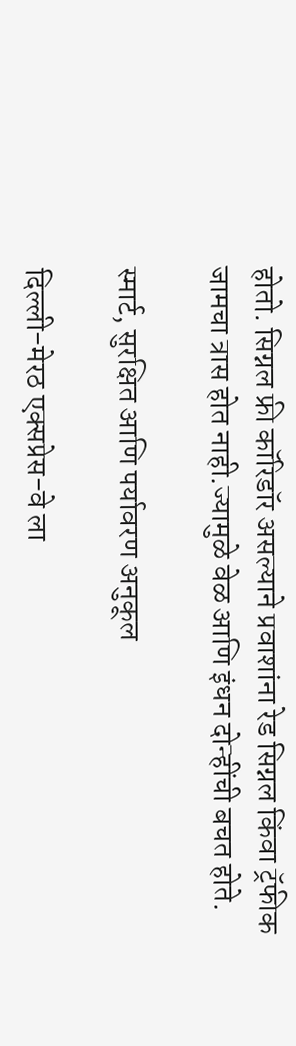होतो. सिग्नल फ्री कॉरिडॉर असल्याने प्रवाशांना रेड सिग्नल किंवा ट्रॅफीक जामचा त्रास होत नाही.ज्यामुळे वेळ आणि इंधन दोन्हींची बचत होते.

स्मार्ट, सुरक्षित आणि पर्यावरण अनुकूल

दिल्ली-मेरठ एक्सप्रेस-वे ला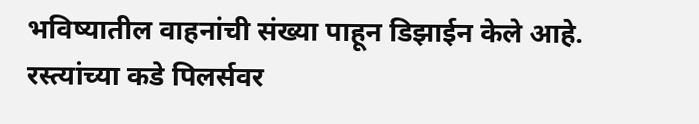भविष्यातील वाहनांची संख्या पाहून डिझाईन केले आहे. रस्त्यांच्या कडे पिलर्सवर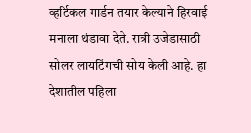व्हर्टिकल गार्डन तयार केल्याने हिरवाई मनाला थंडावा देते. रात्री उजेडासाठी सोलर लायटिंगची सोय केली आहे. हा देशातील पहिला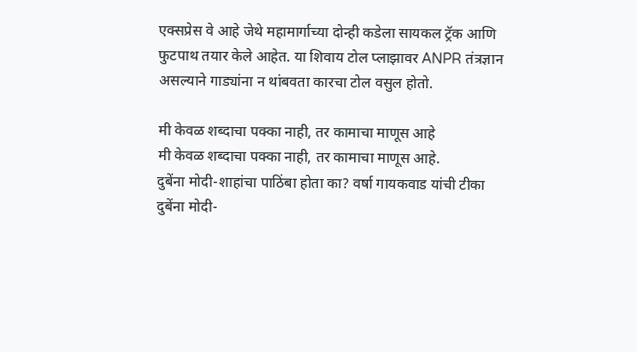एक्सप्रेस वे आहे जेथे महामार्गाच्या दोन्ही कडेला सायकल ट्रॅक आणि फुटपाथ तयार केले आहेत. या शिवाय टोल प्लाझावर ANPR तंत्रज्ञान असल्याने गाड्यांना न थांबवता कारचा टोल वसुल होतो.

मी केवळ शब्दाचा पक्का नाही, तर कामाचा माणूस आहे
मी केवळ शब्दाचा पक्का नाही, तर कामाचा माणूस आहे.
दुबेंना मोदी-शाहांचा पाठिंबा होता का? वर्षा गायकवाड यांची टीका
दुबेंना मोदी-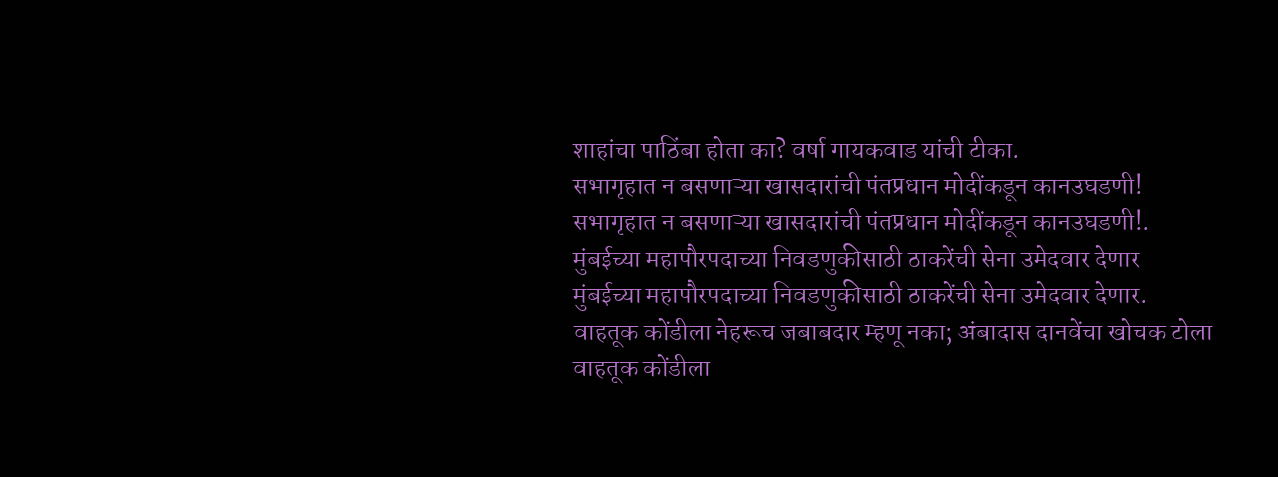शाहांचा पाठिंबा होता का? वर्षा गायकवाड यांची टीका.
सभागृहात न बसणाऱ्या खासदारांची पंतप्रधान मोदींकडून कानउघडणी!
सभागृहात न बसणाऱ्या खासदारांची पंतप्रधान मोदींकडून कानउघडणी!.
मुंबईच्या महापौरपदाच्या निवडणुकीसाठी ठाकरेंची सेना उमेदवार देणार
मुंबईच्या महापौरपदाच्या निवडणुकीसाठी ठाकरेंची सेना उमेदवार देणार.
वाहतूक कोंडीला नेहरूच जबाबदार म्हणू नका; अंबादास दानवेंचा खोचक टोला
वाहतूक कोंडीला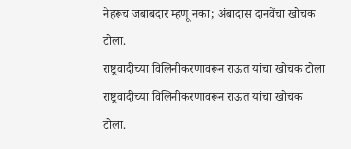नेहरूच जबाबदार म्हणू नका; अंबादास दानवेंचा खोचक टोला.
राष्ट्रवादीच्या विलिनीकरणावरून राऊत यांचा खोचक टोला
राष्ट्रवादीच्या विलिनीकरणावरून राऊत यांचा खोचक टोला.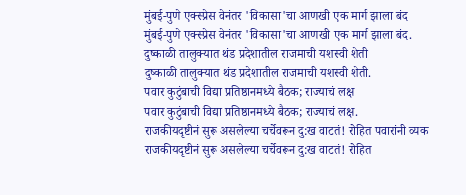मुंबई-पुणे एक्स्प्रेस वेनंतर 'विकासा'चा आणखी एक मार्ग झाला बंद
मुंबई-पुणे एक्स्प्रेस वेनंतर 'विकासा'चा आणखी एक मार्ग झाला बंद.
दुष्काळी तालुक्यात थंड प्रदेशातील राजमाची यशस्वी शेती
दुष्काळी तालुक्यात थंड प्रदेशातील राजमाची यशस्वी शेती.
पवार कुटुंबाची विद्या प्रतिष्ठानमध्ये बैठक; राज्याचं लक्ष
पवार कुटुंबाची विद्या प्रतिष्ठानमध्ये बैठक; राज्याचं लक्ष.
राजकीयदृष्टीनं सुरू असलेल्या चर्चेवरून दु:ख वाटतं! रोहित पवारांनी व्यक
राजकीयदृष्टीनं सुरू असलेल्या चर्चेवरून दु:ख वाटतं! रोहित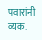पवारांनी व्यक.